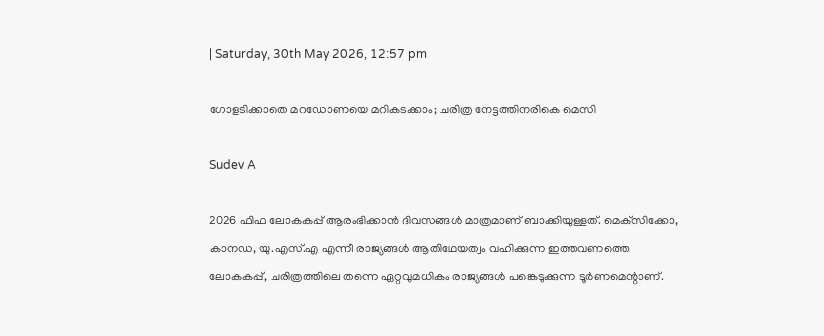| Saturday, 30th May 2026, 12:57 pm

ഗോളടിക്കാതെ മറഡോണയെ മറികടക്കാം; ചരിത്ര നേട്ടത്തിനരികെ മെസി

Sudev A

2026 ഫിഫ ലോകകപ്പ് ആരംഭിക്കാന്‍ ദിവസങ്ങള്‍ മാത്രമാണ് ബാക്കിയുള്ളത്. മെക്‌സിക്കോ, കാനഡ, യു.എസ്.എ എന്നീ രാജ്യങ്ങള്‍ ആതിഥേയത്വം വഹിക്കുന്ന ഇത്തവണത്തെ ലോകകപ്പ്, ചരിത്രത്തിലെ തന്നെ ഏറ്റവുമധികം രാജ്യങ്ങള്‍ പങ്കെടുക്കുന്ന ടൂര്‍ണമെന്റാണ്.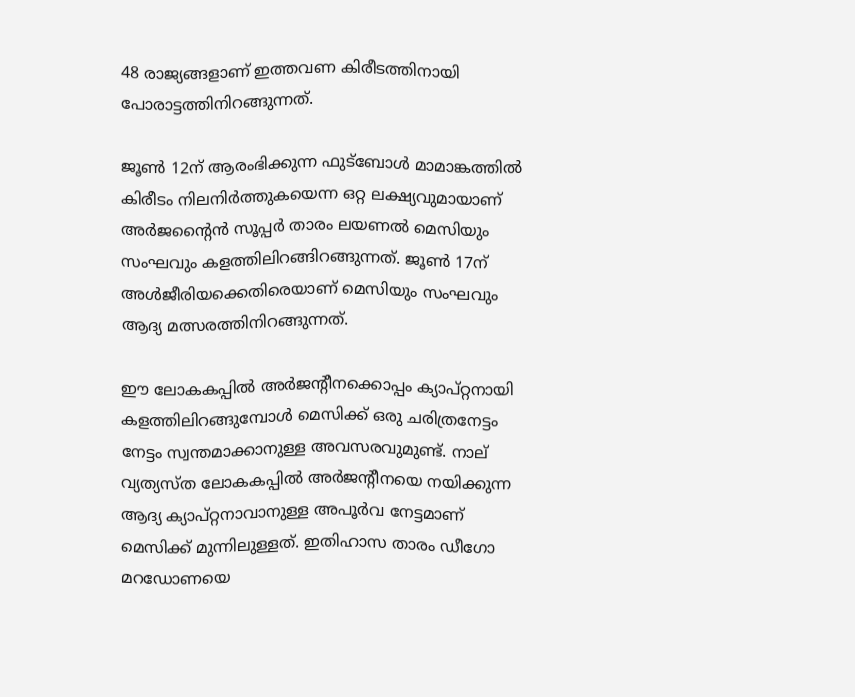48 രാജ്യങ്ങളാണ് ഇത്തവണ കിരീടത്തിനായി പോരാട്ടത്തിനിറങ്ങുന്നത്.

ജൂണ്‍ 12ന് ആരംഭിക്കുന്ന ഫുട്ബോള്‍ മാമാങ്കത്തില്‍ കിരീടം നിലനിര്‍ത്തുകയെന്ന ഒറ്റ ലക്ഷ്യവുമായാണ് അര്‍ജന്റൈന്‍ സൂപ്പര്‍ താരം ലയണല്‍ മെസിയും സംഘവും കളത്തിലിറങ്ങിറങ്ങുന്നത്. ജൂണ്‍ 17ന് അള്‍ജീരിയക്കെതിരെയാണ് മെസിയും സംഘവും ആദ്യ മത്സരത്തിനിറങ്ങുന്നത്.

ഈ ലോകകപ്പില്‍ അര്‍ജന്റീനക്കൊപ്പം ക്യാപ്റ്റനായി കളത്തിലിറങ്ങുമ്പോള്‍ മെസിക്ക് ഒരു ചരിത്രനേട്ടം നേട്ടം സ്വന്തമാക്കാനുള്ള അവസരവുമുണ്ട്. നാല് വ്യത്യസ്ത ലോകകപ്പില്‍ അര്‍ജന്റീനയെ നയിക്കുന്ന ആദ്യ ക്യാപ്റ്റനാവാനുള്ള അപൂര്‍വ നേട്ടമാണ് മെസിക്ക് മുന്നിലുള്ളത്. ഇതിഹാസ താരം ഡീഗോ മറഡോണയെ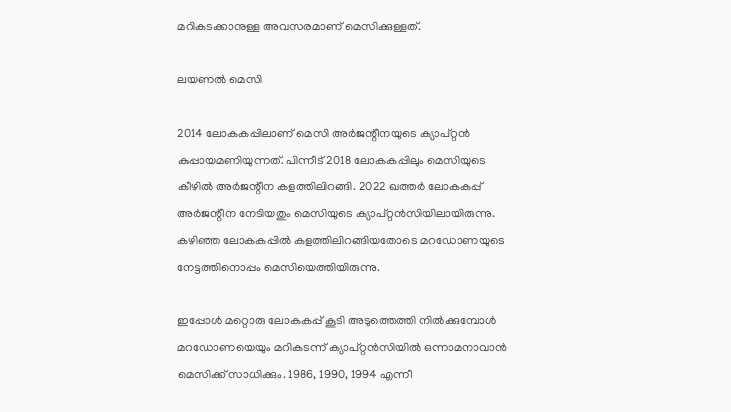മറികടക്കാനുള്ള അവസരമാണ് മെസിക്കുള്ളത്.

ലയണൽ മെസി

2014 ലോകകപ്പിലാണ് മെസി അര്‍ജന്റീനയുടെ ക്യാപ്റ്റന്‍ കുപ്പായമണിയുന്നത്. പിന്നീട് 2018 ലോകകപ്പിലും മെസിയുടെ കീഴില്‍ അര്‍ജന്റീന കളത്തിലിറങ്ങി. 2022 ഖത്തര്‍ ലോകകപ്പ് അര്‍ജന്റീന നേടിയതും മെസിയുടെ ക്യാപ്റ്റന്‍സിയിലായിരുന്നു. കഴിഞ്ഞ ലോകകപ്പില്‍ കളത്തിലിറങ്ങിയതോടെ മറഡോണയുടെ നേട്ടത്തിനൊപ്പം മെസിയെത്തിയിരുന്നു.

ഇപ്പോള്‍ മറ്റൊരു ലോകകപ്പ് കൂടി അടുത്തെത്തി നില്‍ക്കുമ്പോള്‍ മറഡോണയെയും മറികടന്ന് ക്യാപ്റ്റന്‍സിയില്‍ ഒന്നാമനാവാന്‍ മെസിക്ക് സാധിക്കും. 1986, 1990, 1994 എന്നീ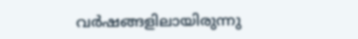വര്‍ഷങ്ങളിലായിരുന്നു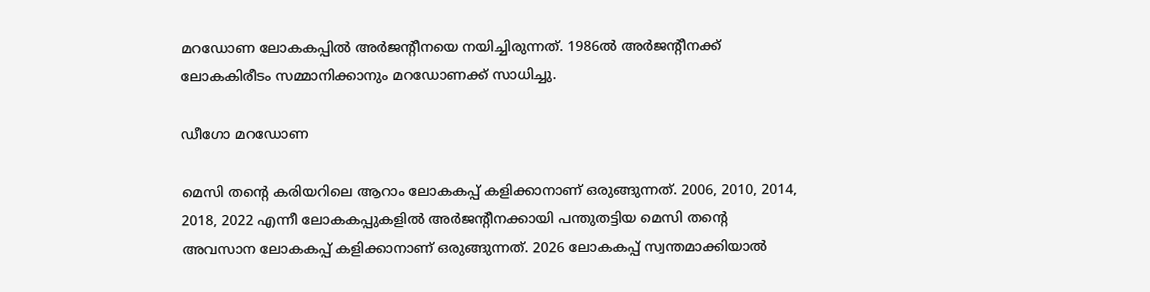മറഡോണ ലോകകപ്പില്‍ അര്‍ജന്റീനയെ നയിച്ചിരുന്നത്. 1986ല്‍ അര്‍ജന്റീനക്ക് ലോകകിരീടം സമ്മാനിക്കാനും മറഡോണക്ക് സാധിച്ചു.

ഡീഗോ മറഡോണ

മെസി തന്റെ കരിയറിലെ ആറാം ലോകകപ്പ് കളിക്കാനാണ് ഒരുങ്ങുന്നത്. 2006, 2010, 2014, 2018, 2022 എന്നീ ലോകകപ്പുകളില്‍ അര്‍ജന്റീനക്കായി പന്തുതട്ടിയ മെസി തന്റെ അവസാന ലോകകപ്പ് കളിക്കാനാണ് ഒരുങ്ങുന്നത്. 2026 ലോകകപ്പ് സ്വന്തമാക്കിയാല്‍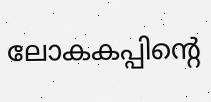ലോകകപ്പിന്റെ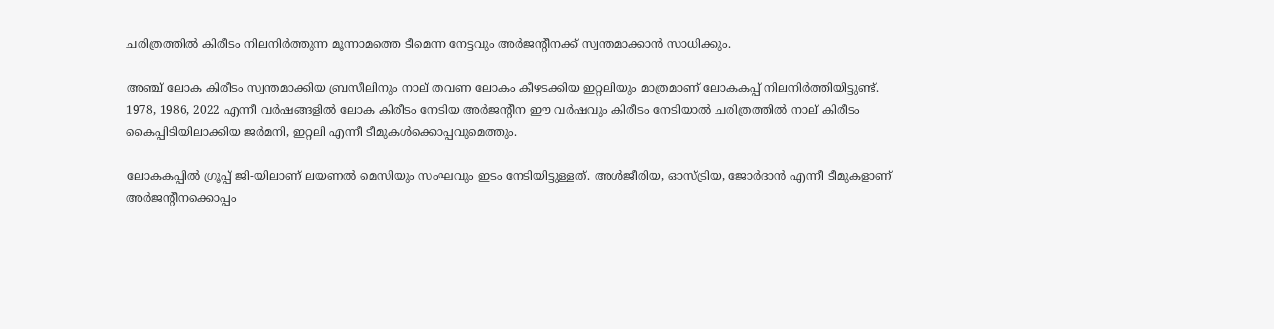ചരിത്രത്തില്‍ കിരീടം നിലനിര്‍ത്തുന്ന മൂന്നാമത്തെ ടീമെന്ന നേട്ടവും അര്‍ജന്റീനക്ക് സ്വന്തമാക്കാന്‍ സാധിക്കും.

അഞ്ച് ലോക കിരീടം സ്വന്തമാക്കിയ ബ്രസീലിനും നാല് തവണ ലോകം കീഴടക്കിയ ഇറ്റലിയും മാത്രമാണ് ലോകകപ്പ് നിലനിര്‍ത്തിയിട്ടുണ്ട്. 1978, 1986, 2022 എന്നീ വര്‍ഷങ്ങളില്‍ ലോക കിരീടം നേടിയ അര്‍ജന്റീന ഈ വര്‍ഷവും കിരീടം നേടിയാല്‍ ചരിത്രത്തില്‍ നാല് കിരീടം കൈപ്പിടിയിലാക്കിയ ജര്‍മനി, ഇറ്റലി എന്നീ ടീമുകള്‍ക്കൊപ്പവുമെത്തും.

ലോകകപ്പില്‍ ഗ്രൂപ്പ് ജി-യിലാണ് ലയണല്‍ മെസിയും സംഘവും ഇടം നേടിയിട്ടുള്ളത്. അള്‍ജീരിയ, ഓസ്ട്രിയ, ജോര്‍ദാന്‍ എന്നീ ടീമുകളാണ് അര്‍ജന്റീനക്കൊപ്പം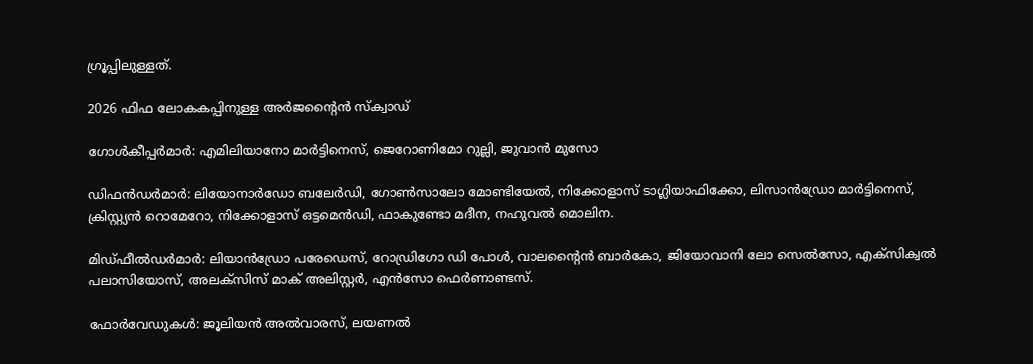ഗ്രൂപ്പിലുള്ളത്.

2026 ഫിഫ ലോകകപ്പിനുള്ള അര്‍ജന്റൈന്‍ സ്‌ക്വാഡ്

ഗോള്‍കീപ്പര്‍മാര്‍: എമിലിയാനോ മാര്‍ട്ടിനെസ്, ജെറോണിമോ റുല്ലി, ജുവാന്‍ മുസോ

ഡിഫന്‍ഡര്‍മാര്‍: ലിയോനാര്‍ഡോ ബലേര്‍ഡി, ഗോണ്‍സാലോ മോണ്ടിയേല്‍, നിക്കോളാസ് ടാഗ്ലിയാഫിക്കോ, ലിസാന്‍ഡ്രോ മാര്‍ട്ടിനെസ്, ക്രിസ്റ്റ്യന്‍ റൊമേറോ, നിക്കോളാസ് ഒട്ടമെന്‍ഡി, ഫാകുണ്ടോ മദീന, നഹുവല്‍ മൊലിന.

മിഡ്ഫീല്‍ഡര്‍മാര്‍: ലിയാന്‍ഡ്രോ പരേഡെസ്, റോഡ്രിഗോ ഡി പോള്‍, വാലന്റൈന്‍ ബാര്‍കോ, ജിയോവാനി ലോ സെല്‍സോ, എക്‌സിക്വല്‍ പലാസിയോസ്, അലക്‌സിസ് മാക് അലിസ്റ്റര്‍, എന്‍സോ ഫെര്‍ണാണ്ടസ്.

ഫോര്‍വേഡുകള്‍: ജൂലിയന്‍ അല്‍വാരസ്, ലയണല്‍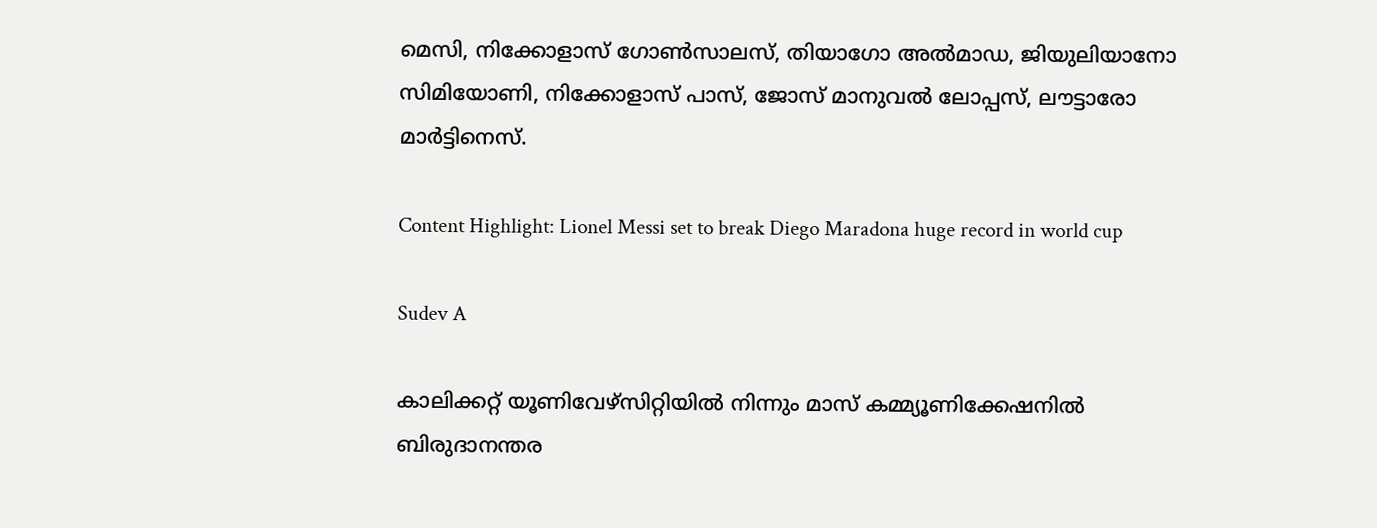മെസി, നിക്കോളാസ് ഗോണ്‍സാലസ്, തിയാഗോ അല്‍മാഡ, ജിയുലിയാനോ സിമിയോണി, നിക്കോളാസ് പാസ്, ജോസ് മാനുവല്‍ ലോപ്പസ്, ലൗട്ടാരോ മാര്‍ട്ടിനെസ്.

Content Highlight: Lionel Messi set to break Diego Maradona huge record in world cup

Sudev A

കാലിക്കറ്റ് യൂണിവേഴ്‌സിറ്റിയില്‍ നിന്നും മാസ് കമ്മ്യൂണിക്കേഷനില്‍ ബിരുദാനന്തര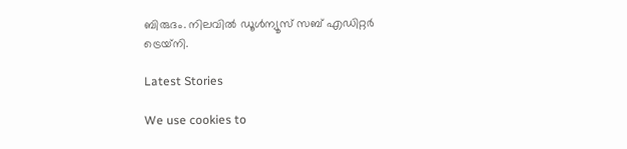ബിരുദം. നിലവില്‍ ഡൂള്‍ന്യൂസ് സബ് എഡിറ്റര്‍ ട്രെയ്‌നി.

Latest Stories

We use cookies to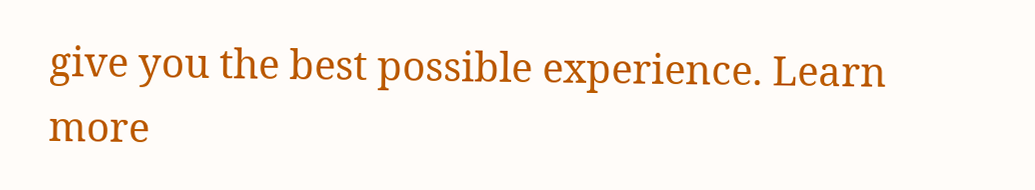give you the best possible experience. Learn more